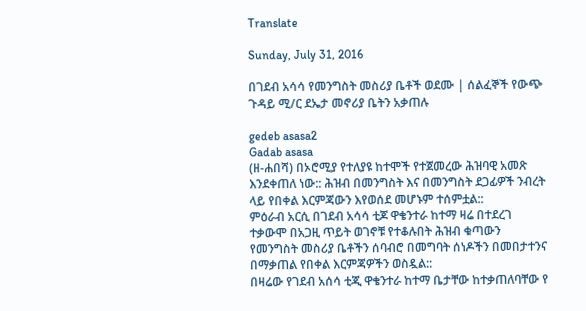Translate

Sunday, July 31, 2016

በገደብ አሳሳ የመንግስት መስሪያ ቤቶች ወደሙ | ሰልፈኞች የውጭ ጉዳይ ሚ/ር ደኤታ መኖሪያ ቤትን አቃጠሉ

gedeb asasa2
Gadab asasa
(ዘ-ሐበሻ) በኦሮሚያ የተለያዩ ከተሞች የተጀመረው ሕዝባዊ አመጽ እንደቀጠለ ነው:: ሕዝብ በመንግስት እና በመንግስት ደጋፊዎች ንብረት ላይ የበቀል እርምጃውን እየወሰደ መሆኑም ተሰምቷል::
ምዕራብ አርሲ በገደብ አሳሳ ቲጆ ዋቄንተራ ከተማ ዛሬ በተደረገ ተቃውሞ በአጋዚ ጥይት ወገኖቹ የተቆሉበት ሕዝብ ቁጣውን የመንግስት መስሪያ ቤቶችን ሰባብሮ በመግባት ሰነዶችን በመበታተንና በማቃጠል የበቀል እርምጃዎችን ወስዷል::
በዛሬው የገደብ አሰሳ ቲጂ ዋቄንተራ ከተማ ቤታቸው ከተቃጠለባቸው የ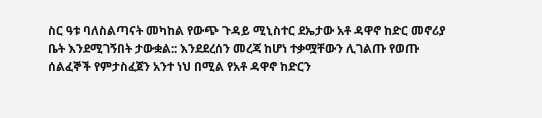ስር ዓቱ ባለስልጣናት መካከል የውጭ ጉዳይ ሚኒስተር ደኤታው አቶ ዳዋኖ ከድር መኖሪያ ቤት እንደሚገኝበት ታውቋል:: እንደደረሰን መረጃ ከሆነ ተቃሟቸውን ሊገልጡ የወጡ ሰልፈኞች የምታስፈጀን አንተ ነህ በሚል የአቶ ዳዋኖ ከድርን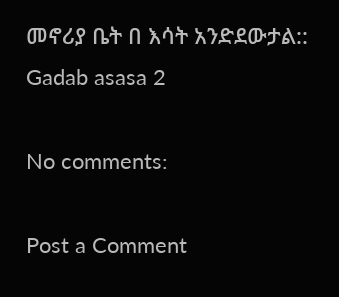መኖሪያ ቤት በ እሳት አንድደውታል::
Gadab asasa 2

No comments:

Post a Comment